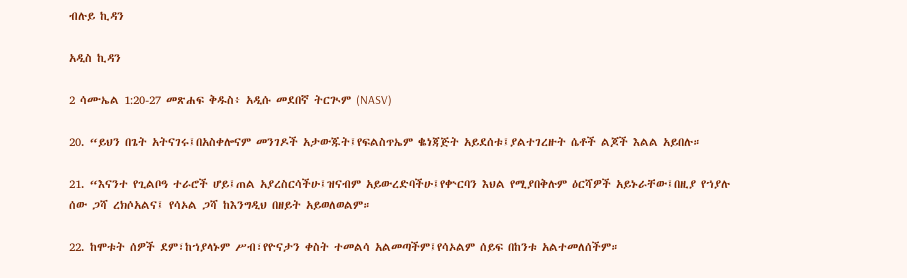ብሉይ ኪዳን

አዲስ ኪዳን

2 ሳሙኤል 1:20-27 መጽሐፍ ቅዱስ፥ አዲሱ መደበኛ ትርጒም (NASV)

20. “ይህን በጌት አትናገሩ፤በአስቀሎናም መንገዶች አታውጁት፤የፍልስጥኤም ቈነጃጅት አይደሰቱ፤ያልተገረዙት ሴቶች ልጆች እልል አይበሉ።

21. “እናንተ የጊልቦዓ ተራሮች ሆይ፤ጠል አያረስርሳችሁ፤ዝናብም አይውረድባችሁ፤የቍርባን እህል የሚያበቅሉም ዕርሻዎች አይኑራቸው፤በዚያ የኀያሉ ሰው ጋሻ ረክሶአልና፤ የሳኦል ጋሻ ከእንግዲህ በዘይት አይወለወልም።

22. ከሞቱት ሰዎች ደም፣ከኀያላኑም ሥብ፣የዮናታን ቀስት ተመልሳ አልመጣችም፤የሳኦልም ሰይፍ በከንቱ አልተመለሰችም።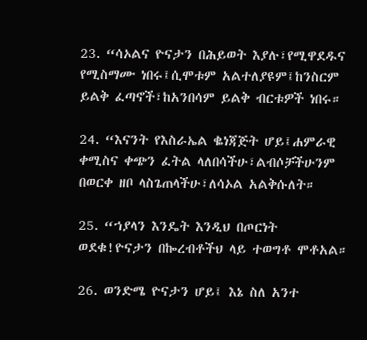23. “ሳኦልና ዮናታን በሕይወት እያሉ፣የሚዋደዱና የሚስማሙ ነበሩ፤ሲሞቱም አልተለያዩም፤ከንስርም ይልቅ ፈጣኖች፣ከአንበሳም ይልቅ ብርቱዎች ነበሩ።

24. “እናንት የእስራኤል ቈነጃጅት ሆይ፤ሐምራዊ ቀሚስና ቀጭን ፈትል ላለበሳችሁ፣ልብሶቻችሁንም በወርቀ ዘቦ ላስጌጠላችሁ፣ለሳኦል አልቅሱለት።

25. “ኀያላን እንዴት እንዲህ በጦርነት ወደቁ!ዮናታን በኰረብቶችህ ላይ ተወግቶ ሞቶአል።

26. ወንድሜ ዮናታን ሆይ፤ እኔ ስለ አንተ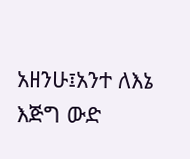አዘንሁ፤አንተ ለእኔ እጅግ ውድ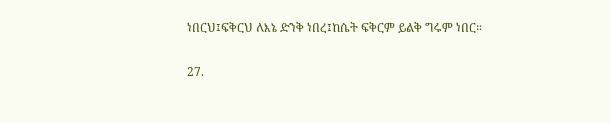ነበርህ፤ፍቅርህ ለእኔ ድንቅ ነበረ፤ከሴት ፍቅርም ይልቅ ግሩም ነበር።

27.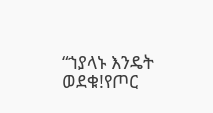“ኀያላኑ እንዴት ወደቁ!የጦር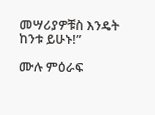መሣሪያዎቹስ እንዴት ከንቱ ይሁኑ!”

ሙሉ ምዕራፍ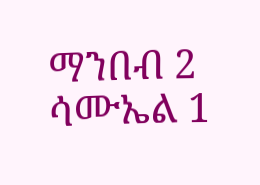ማንበብ 2 ሳሙኤል 1